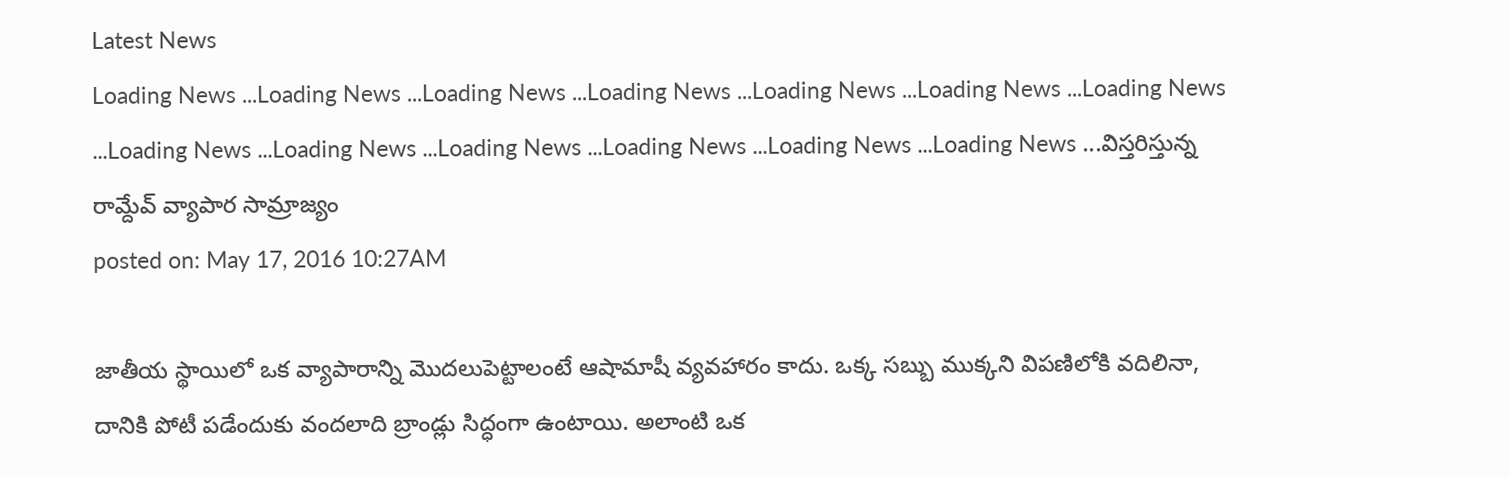Latest News
Loading News ...Loading News ...Loading News ...Loading News ...Loading News ...Loading News ...Loading News ...Loading News ...Loading News ...Loading News ...Loading News ...Loading News ...Loading News ...విస్తరిస్తున్న రామ్దేవ్ వ్యాపార సామ్రాజ్యం
posted on: May 17, 2016 10:27AM

జాతీయ స్థాయిలో ఒక వ్యాపారాన్ని మొదలుపెట్టాలంటే ఆషామాషీ వ్యవహారం కాదు. ఒక్క సబ్బు ముక్కని విపణిలోకి వదిలినా, దానికి పోటీ పడేందుకు వందలాది బ్రాండ్లు సిద్ధంగా ఉంటాయి. అలాంటి ఒక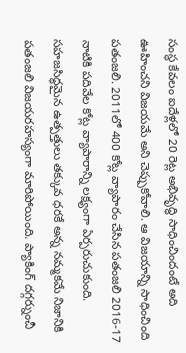సంస్థ కేవలం ఐదేళ్లలో 20 రెట్ల అభివృద్ధి సాధించిందంటే అది ఊహించని విజయమే అని చెప్పుకోవాలి. ఆ విజయాన్ని సాధించింది పతంజలి. 2011లో 400 కోట్ల వ్యాపారం చేసిన పతంజలి 2016-17 నాటికి పదివేల కోట్ల వ్యాపారాన్ని లక్ష్యంగా ఏర్పరుచుకుంది. సహజసిద్ధమైన ఉత్పత్తులు తక్కువ ధరకే అన్న నమ్మకమే నిజానికి పతంజలి విజయరహస్యంగా మారిపోయింది. ప్యాకింగ్ దగ్గర్నుంచీ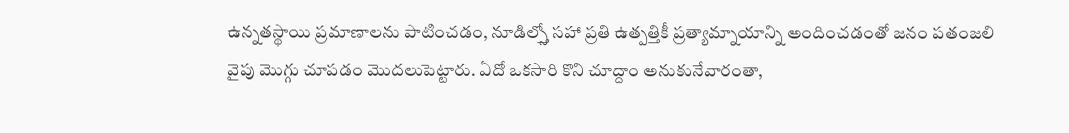ఉన్నతస్థాయి ప్రమాణాలను పాటించడం, నూడిల్స్తో సహా ప్రతి ఉత్పత్తికీ ప్రత్యామ్నాయాన్ని అందించడంతో జనం పతంజలి వైపు మొగ్గు చూపడం మొదలుపెట్టారు. ఏదో ఒకసారి కొని చూద్దాం అనుకునేవారంతా,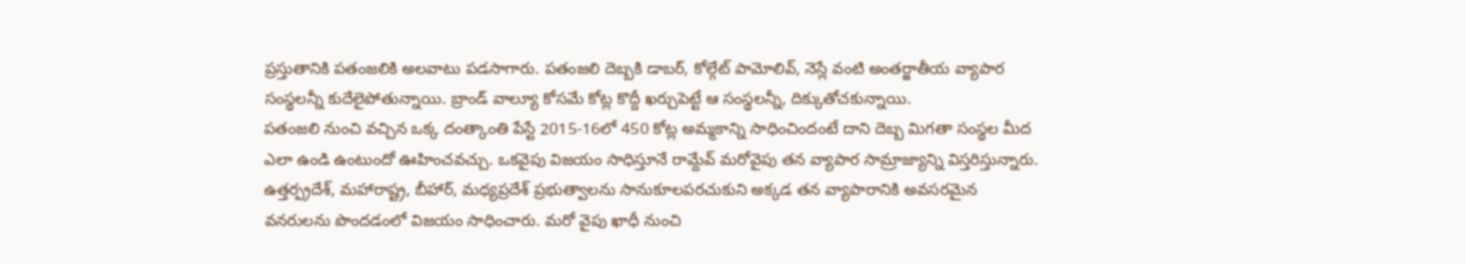ప్రస్తుతానికి పతంజలికి అలవాటు పడసాగారు. పతంజలి దెబ్బకి డాబర్, కోల్గేట్ పామోలివ్, నెస్లే వంటి అంతర్జాతీయ వ్యాపార సంస్థలన్నీ కుదేలైపోతున్నాయి. బ్రాండ్ వాల్యూ కోసమే కోట్ల కొద్దీ ఖర్చుపెట్టే ఆ సంస్థలన్నీ, దిక్కుతోచకున్నాయి.
పతంజలి నుంచి వచ్చిన ఒక్క దంత్కాంతి పేస్టే 2015-16లో 450 కోట్ల అమ్మకాన్ని సాధించిందంటే దాని దెబ్బ మిగతా సంస్థల మీద ఎలా ఉండి ఉంటుందో ఊహించవచ్చు. ఒకవైపు విజయం సాధిస్తూనే రామ్దేవ్ మరోవైపు తన వ్యాపార సామ్రాజ్యాన్ని విస్తరిస్తున్నారు. ఉత్తర్ప్రదేశ్, మహారాష్ట్ర, బీహార్, మధ్యప్రదేశ్ ప్రభుత్వాలను సానుకూలపరచుకుని అక్కడ తన వ్యాపారానికి అవసరమైన వనరులను పొందడంలో విజయం సాధించారు. మరో వైపు ఖాధీ నుంచి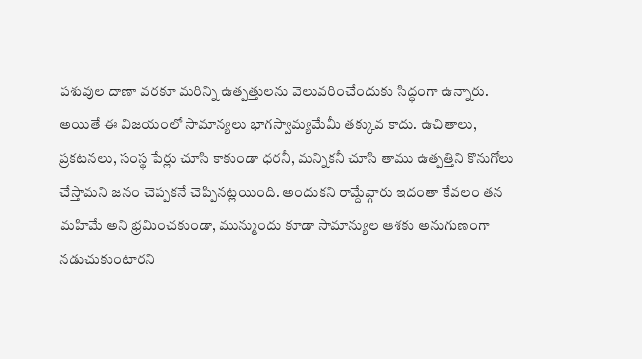పశువుల దాణా వరకూ మరిన్ని ఉత్పత్తులను వెలువరించేందుకు సిద్ధంగా ఉన్నారు. అయితే ఈ విజయంలో సామాన్యలు భాగస్వామ్యమేమీ తక్కువ కాదు. ఉచితాలు, ప్రకటనలు, సంస్థ పేర్లు చూసి కాకుండా ధరనీ, మన్నికనీ చూసి తాము ఉత్పత్తిని కొనుగోలు చేస్తామని జనం చెప్పకనే చెప్పినట్లయింది. అందుకని రామ్దేవ్గారు ఇదంతా కేవలం తన మహిమే అని భ్రమించకుండా, మున్ముందు కూడా సామాన్యుల ఆశకు అనుగుణంగా నడుచుకుంటారని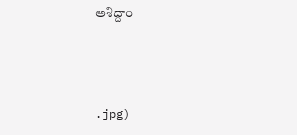అశిద్దాం



.jpg)